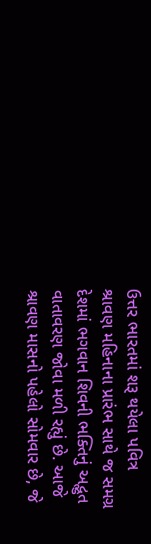ઉત્તર ભારતમાં શરૂ થયેલા પવિત્ર શ્રાવણ મહિનાના પ્રારંભ સાથે જ સમગ્ર દેશમાં ભગવાન શિવની ભક્તિનું અદ્ભુત વાતાવરણ જોવા મળી રહ્યું છે. આજે શ્રાવણ માસનો પહેલો સોમવાર છે, જે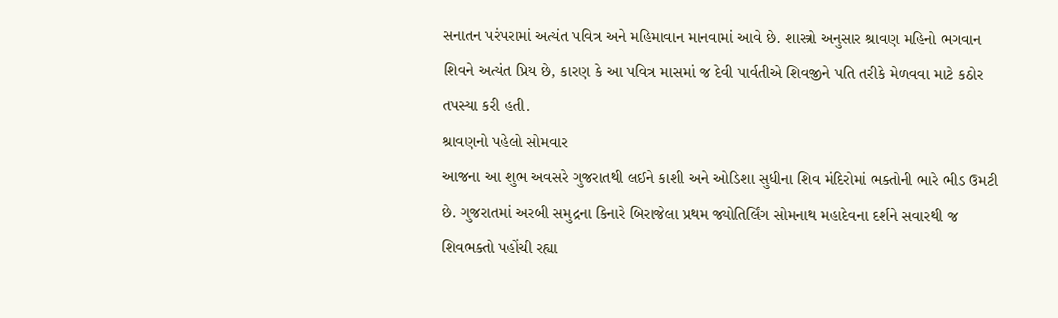સનાતન પરંપરામાં અત્યંત પવિત્ર અને મહિમાવાન માનવામાં આવે છે. શાસ્ત્રો અનુસાર શ્રાવણ મહિનો ભગવાન શિવને અત્યંત પ્રિય છે, કારણ કે આ પવિત્ર માસમાં જ દેવી પાર્વતીએ શિવજીને પતિ તરીકે મેળવવા માટે કઠોર તપસ્યા કરી હતી.
શ્રાવણનો પહેલો સોમવાર
આજના આ શુભ અવસરે ગુજરાતથી લઈને કાશી અને ઓડિશા સુધીના શિવ મંદિરોમાં ભક્તોની ભારે ભીડ ઉમટી છે. ગુજરાતમાં અરબી સમુદ્રના કિનારે બિરાજેલા પ્રથમ જ્યોતિર્લિંગ સોમનાથ મહાદેવના દર્શને સવારથી જ શિવભક્તો પહોંચી રહ્યા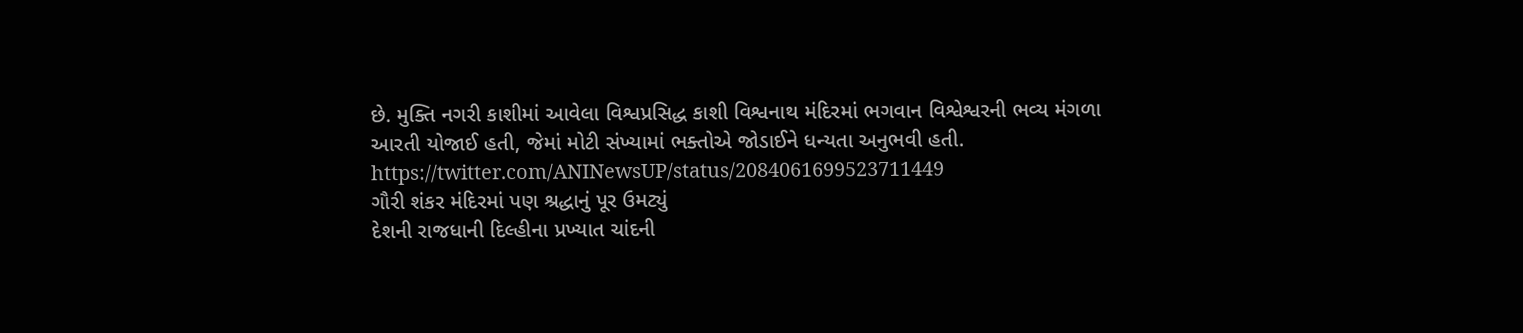છે. મુક્તિ નગરી કાશીમાં આવેલા વિશ્વપ્રસિદ્ધ કાશી વિશ્વનાથ મંદિરમાં ભગવાન વિશ્વેશ્વરની ભવ્ય મંગળા આરતી યોજાઈ હતી, જેમાં મોટી સંખ્યામાં ભક્તોએ જોડાઈને ધન્યતા અનુભવી હતી.
https://twitter.com/ANINewsUP/status/2084061699523711449
ગૌરી શંકર મંદિરમાં પણ શ્રદ્ધાનું પૂર ઉમટ્યું
દેશની રાજધાની દિલ્હીના પ્રખ્યાત ચાંદની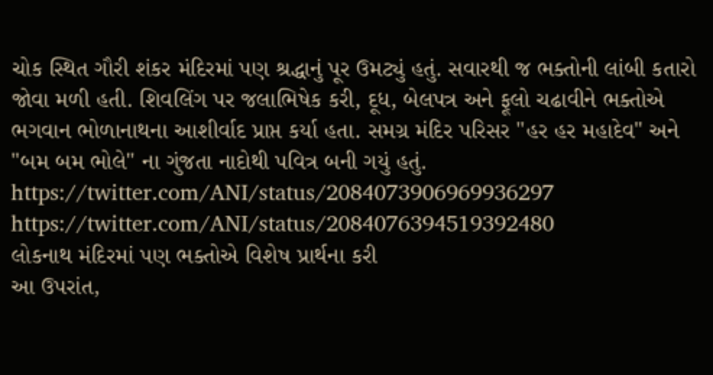ચોક સ્થિત ગૌરી શંકર મંદિરમાં પણ શ્રદ્ધાનું પૂર ઉમટ્યું હતું. સવારથી જ ભક્તોની લાંબી કતારો જોવા મળી હતી. શિવલિંગ પર જલાભિષેક કરી, દૂધ, બેલપત્ર અને ફૂલો ચઢાવીને ભક્તોએ ભગવાન ભોળાનાથના આશીર્વાદ પ્રાપ્ત કર્યા હતા. સમગ્ર મંદિર પરિસર "હર હર મહાદેવ" અને "બમ બમ ભોલે" ના ગુંજતા નાદોથી પવિત્ર બની ગયું હતું.
https://twitter.com/ANI/status/2084073906969936297
https://twitter.com/ANI/status/2084076394519392480
લોકનાથ મંદિરમાં પણ ભક્તોએ વિશેષ પ્રાર્થના કરી
આ ઉપરાંત,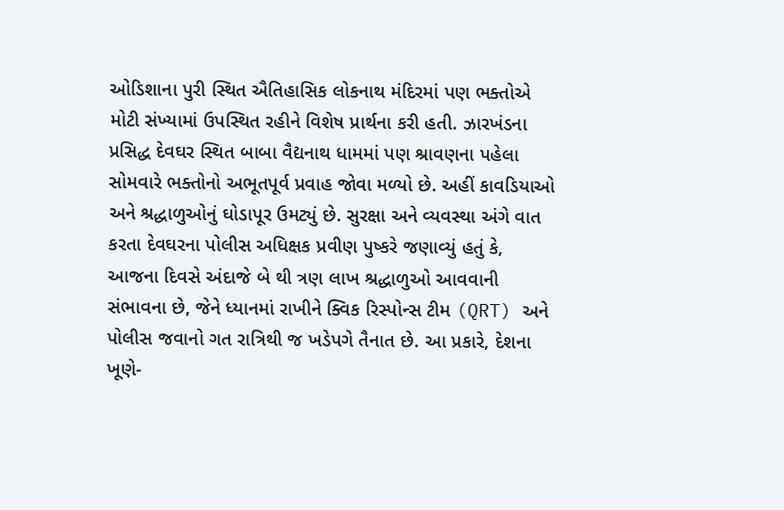ઓડિશાના પુરી સ્થિત ઐતિહાસિક લોકનાથ મંદિરમાં પણ ભક્તોએ મોટી સંખ્યામાં ઉપસ્થિત રહીને વિશેષ પ્રાર્થના કરી હતી. ઝારખંડના પ્રસિદ્ધ દેવઘર સ્થિત બાબા વૈદ્યનાથ ધામમાં પણ શ્રાવણના પહેલા સોમવારે ભક્તોનો અભૂતપૂર્વ પ્રવાહ જોવા મળ્યો છે. અહીં કાવડિયાઓ અને શ્રદ્ધાળુઓનું ઘોડાપૂર ઉમટ્યું છે. સુરક્ષા અને વ્યવસ્થા અંગે વાત કરતા દેવઘરના પોલીસ અધિક્ષક પ્રવીણ પુષ્કરે જણાવ્યું હતું કે, આજના દિવસે અંદાજે બે થી ત્રણ લાખ શ્રદ્ધાળુઓ આવવાની સંભાવના છે, જેને ધ્યાનમાં રાખીને ક્વિક રિસ્પોન્સ ટીમ (QRT) અને પોલીસ જવાનો ગત રાત્રિથી જ ખડેપગે તૈનાત છે. આ પ્રકારે, દેશના ખૂણે-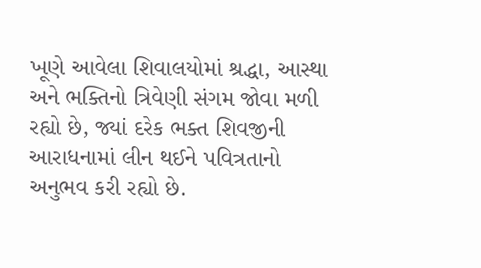ખૂણે આવેલા શિવાલયોમાં શ્રદ્ધા, આસ્થા અને ભક્તિનો ત્રિવેણી સંગમ જોવા મળી રહ્યો છે, જ્યાં દરેક ભક્ત શિવજીની આરાધનામાં લીન થઈને પવિત્રતાનો અનુભવ કરી રહ્યો છે.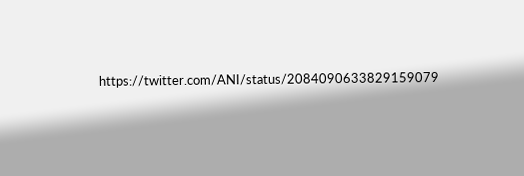https://twitter.com/ANI/status/2084090633829159079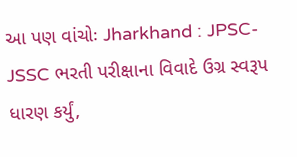આ પણ વાંચોઃ Jharkhand : JPSC-JSSC ભરતી પરીક્ષાના વિવાદે ઉગ્ર સ્વરૂપ ધારણ કર્યું,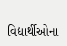વિદ્યાર્થીઓના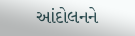આંદોલનને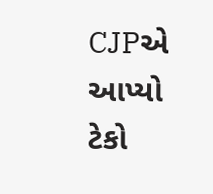CJPએ આપ્યો ટેકો